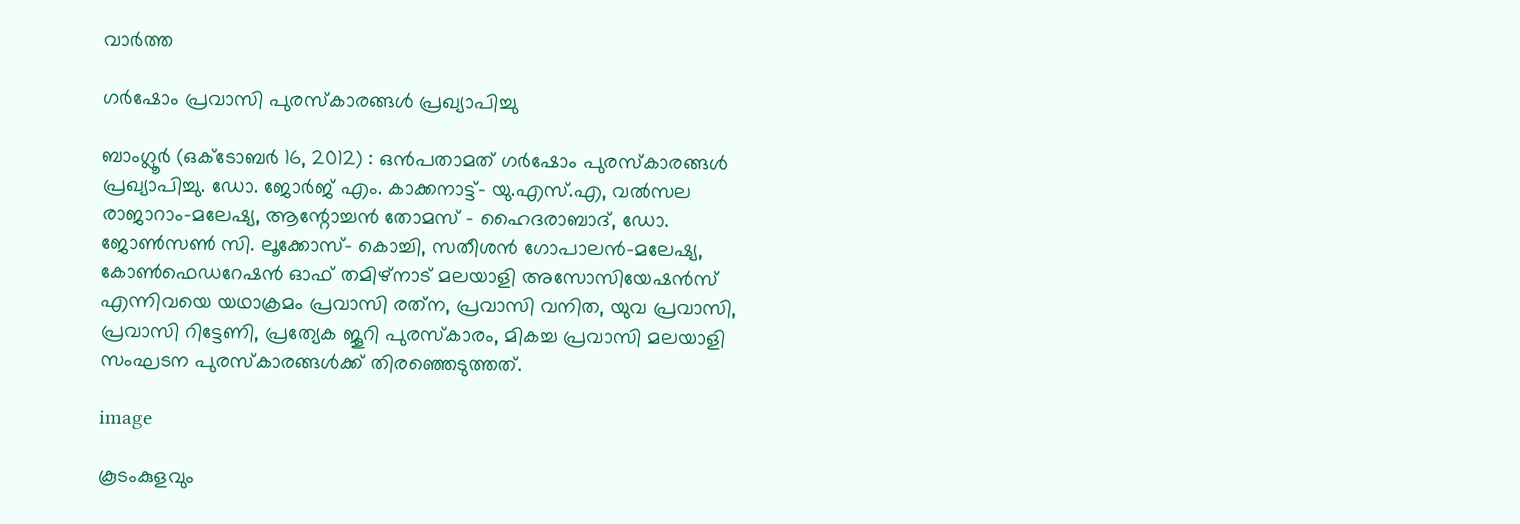വാര്‍ത്ത

ഗര്‍ഷോം പ്രവാസി പുരസ്‌കാരങ്ങള്‍ പ്രഖ്യാപിച്ചു

ബാംഗ്ലൂര്‍ (ഒക്‌ടോബര്‍ 16, 2012) : ഒന്‍പതാമത് ഗര്‍ഷോം പുരസ്‌കാരങ്ങള്‍ പ്രഖ്യാപിച്ചു. ഡോ. ജോര്‍ജ് എം. കാക്കനാട്ട്- യു.എസ്.എ, വല്‍സല രാജാറാം-മലേഷ്യ, ആന്റോച്ചന്‍ തോമസ് - ഹൈദരാബാദ്, ഡോ. ജോണ്‍സണ്‍ സി. ലൂക്കോസ്- കൊച്ചി, സതീശന്‍ ഗോപാലന്‍-മലേഷ്യ, കോണ്‍ഫെഡറേഷന്‍ ഓഫ് തമിഴ്‌നാട് മലയാളി അസോസിയേഷന്‍സ് എന്നിവയെ യഥാക്രമം പ്രവാസി രത്‌ന, പ്രവാസി വനിത, യുവ പ്രവാസി, പ്രവാസി റിട്ടേണി, പ്രത്യേക ജൂറി പുരസ്‌കാരം, മികച്ച പ്രവാസി മലയാളി സംഘടന പുരസ്‌കാരങ്ങള്‍ക്ക് തിരഞ്ഞെടുത്തത്.

image

കൂടംകുളവും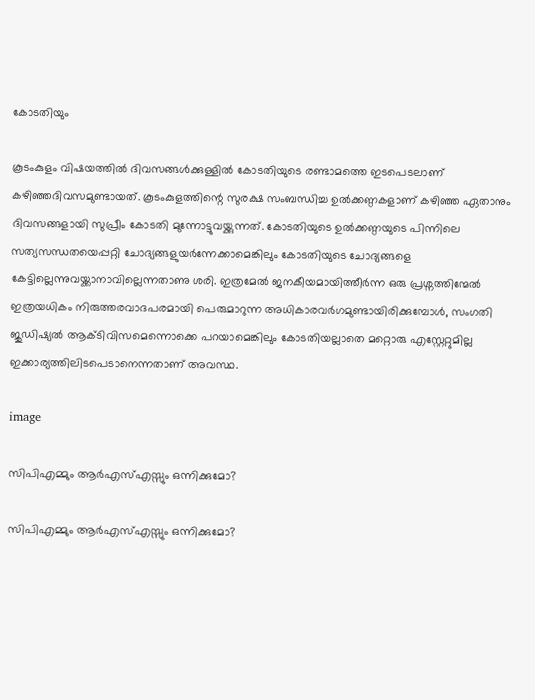കോടതിയും

കൂടംകുളം വിഷയത്തില്‍ ദിവസങ്ങള്‍ക്കുള്ളില്‍ കോടതിയുടെ രണ്ടാമത്തെ ഇടപെടലാണ് കഴിഞ്ഞദിവസമുണ്ടായത്. കൂടംകുളത്തിന്റെ സുരക്ഷ സംബന്ധിച്ച ഉല്‍ക്കണ്ഠകളാണ് കഴിഞ്ഞ ഏതാനും ദിവസങ്ങളായി സുപ്രീം കോടതി മുന്നോട്ടുവയ്ക്കുന്നത്. കോടതിയുടെ ഉല്‍ക്കണ്ഠയുടെ പിന്നിലെ സത്യസന്ധതയെപ്പറ്റി ചോദ്യങ്ങളുയര്‍ന്നേക്കാമെങ്കിലും കോടതിയുടെ ചോദ്യങ്ങളെ കേട്ടില്ലെന്നുവയ്ക്കാനാവില്ലെന്നതാണു ശരി. ഇത്രമേല്‍ ജനകീയമായിത്തീര്‍ന്ന ഒരു പ്രശ്നത്തിന്മേല്‍ ഇത്രയധികം നിരുത്തരവാദപരമായി പെരുമാറുന്ന അധികാരവര്‍ഗമുണ്ടായിരിക്കുമ്പോള്‍, സംഗതി ജുഡിഷ്യല്‍ ആക്ടിവിസമെന്നൊക്കെ പറയാമെങ്കിലും കോടതിയല്ലാതെ മറ്റൊരു എസ്റ്റേറ്റുമില്ല ഇക്കാര്യത്തിലിടപെടാനെന്നതാണ് അവസ്ഥ.

image

സിപിഎമ്മും ആര്‍എസ്എസ്സും ഒന്നിക്കുമോ?

സിപിഎമ്മും ആര്‍എസ്എസ്സും ഒന്നിക്കുമോ?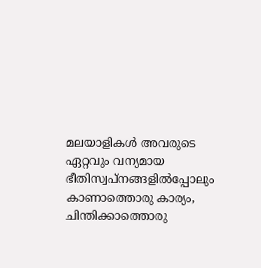മലയാളികള്‍ അവരുടെ ഏറ്റവും വന്യമായ ഭീതിസ്വപ്നങ്ങളില്‍പ്പോലും കാണാത്തൊരു കാര്യം, ചിന്തിക്കാത്തൊരു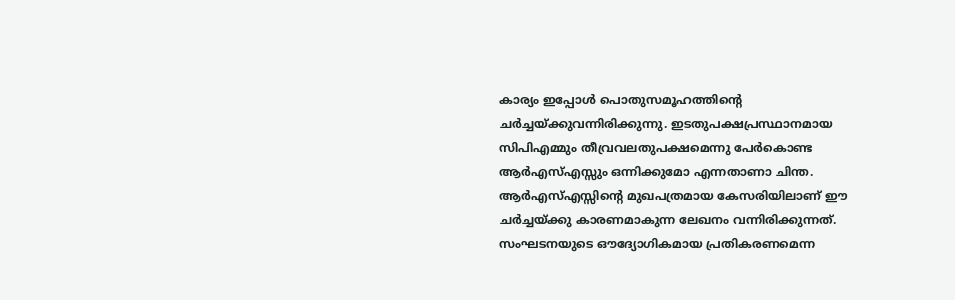കാര്യം ഇപ്പോള്‍ പൊതുസമൂഹത്തിന്റെ ചര്‍ച്ചയ്ക്കുവന്നിരിക്കുന്നു. ഇടതുപക്ഷപ്രസ്ഥാനമായ സിപിഎമ്മും തീവ്രവലതുപക്ഷമെന്നു പേര്‍കൊണ്ട ആര്‍എസ്എസ്സും ഒന്നിക്കുമോ എന്നതാണാ ചിന്ത.
ആര്‍എസ്എസ്സിന്റെ മുഖപത്രമായ കേസരിയിലാണ് ഈ ചര്‍ച്ചയ്ക്കു കാരണമാകുന്ന ലേഖനം വന്നിരിക്കുന്നത്. സംഘടനയുടെ ഔദ്യോഗികമായ പ്രതികരണമെന്ന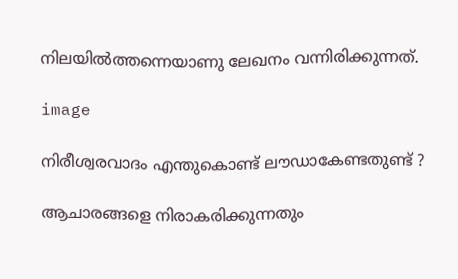നിലയില്‍ത്തന്നെയാണു ലേഖനം വന്നിരിക്കുന്നത്.

image

നിരീശ്വരവാദം എന്തുകൊണ്ട് ലൗഡാകേണ്ടതുണ്ട് ?

ആചാരങ്ങളെ നിരാകരിക്കുന്നതും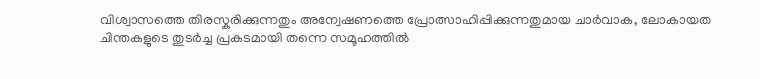വിശ്വാസത്തെ തിരസ്കരിക്കുന്നതും അന്വേഷണത്തെ പ്രോത്സാഹിപ്പിക്കുന്നതുമായ ചാര്‍വാക, ലോകായത ചിന്തകളുടെ തുടര്‍ച്ച പ്രകടമായി തന്നെ സമൂഹത്തില്‍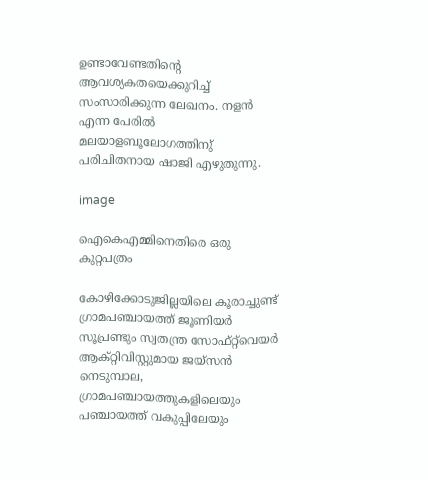ഉണ്ടാവേണ്ടതിന്റെ ആവശ്യകതയെക്കുറിച്ച് സംസാരിക്കുന്ന ലേഖനം. നളന്‍ എന്ന പേരില്‍ മലയാളബൂലോഗത്തിനു് പരിചിതനായ ഷാജി എഴുതുന്നു.

image

ഐകെഎമ്മിനെതിരെ ഒരു കുറ്റപത്രം

കോഴിക്കോടുജില്ലയിലെ കൂരാച്ചുണ്ട് ഗ്രാമപഞ്ചായത്ത് ജൂണിയര്‍ സൂപ്രണ്ടും സ്വതന്ത്ര സോഫ്റ്റ്‌വെയര്‍ ആക്റ്റിവിസ്റ്റുമായ ജയ്സന്‍ നെടുമ്പാല, ഗ്രാമപഞ്ചായത്തുകളിലെയും പഞ്ചായത്ത് വകുപ്പിലേയും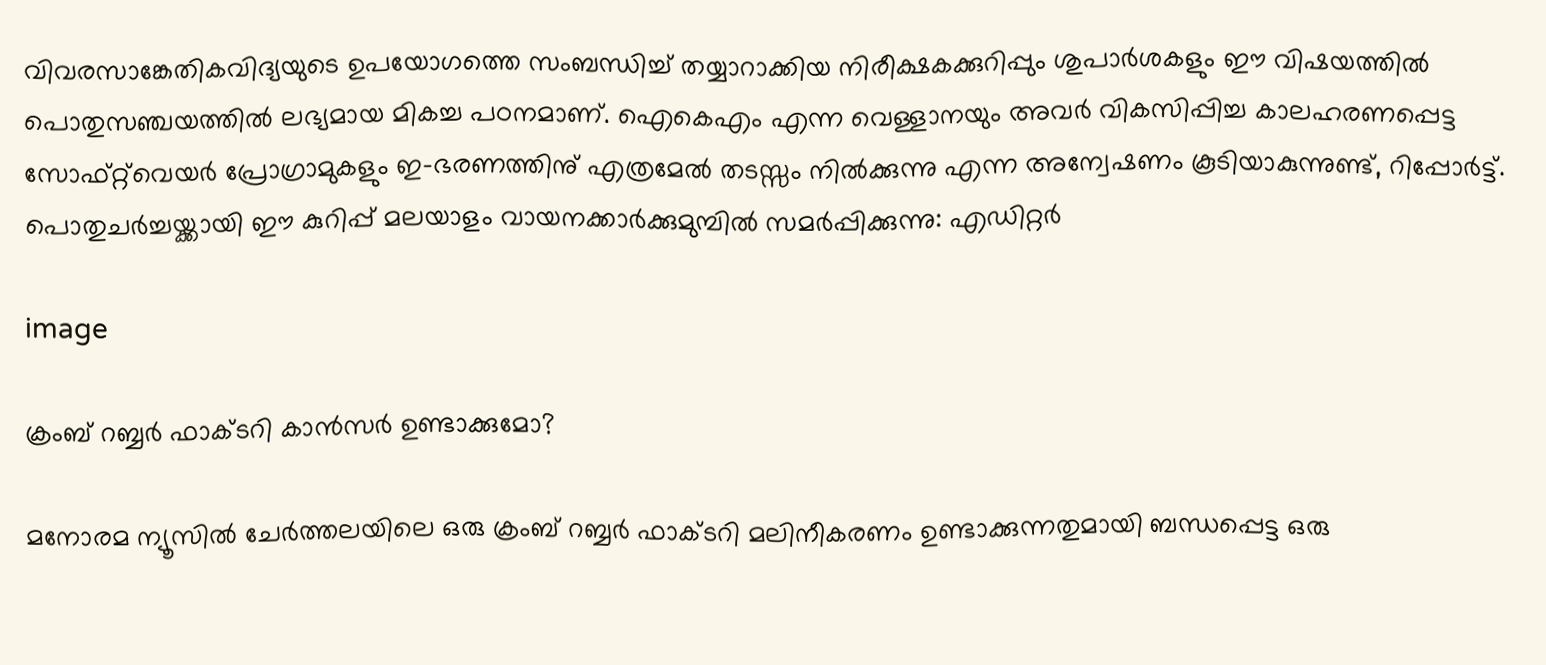വിവരസാങ്കേതികവിദ്യയുടെ ഉപയോഗത്തെ സംബന്ധിച്ച് തയ്യാറാക്കിയ നിരീക്ഷകക്കുറിപ്പും ശുപാര്‍ശകളും ഈ വിഷയത്തില്‍ പൊതുസഞ്ചയത്തില്‍ ലഭ്യമായ മികച്ച പഠനമാണ്. ഐകെഎം എന്ന വെള്ളാനയും അവര്‍ വികസിപ്പിച്ച കാലഹരണപ്പെട്ട സോഫ്റ്റ്‌വെയര്‍ പ്രോഗ്രാമുകളും ഇ-ഭരണത്തിനു് എത്രമേല്‍ തടസ്സം നില്‍ക്കുന്നു എന്ന അന്വേഷണം കൂടിയാകുന്നുണ്ട്, റിപ്പോര്‍ട്ട്. പൊതുചര്‍ച്ചയ്ക്കായി ഈ കുറിപ്പ് മലയാളം വായനക്കാര്‍ക്കുമുമ്പില്‍ സമര്‍പ്പിക്കുന്നു: എഡിറ്റര്‍

image

ക്രംബ് റബ്ബര്‍ ഫാക്ടറി കാന്‍സര്‍ ഉണ്ടാക്കുമോ?

മനോരമ ന്യൂസില്‍ ചേര്‍ത്തലയിലെ ഒരു ക്രംബ് റബ്ബര്‍ ഫാക്ടറി മലിനീകരണം ഉണ്ടാക്കുന്നതുമായി ബന്ധപ്പെട്ട ഒരു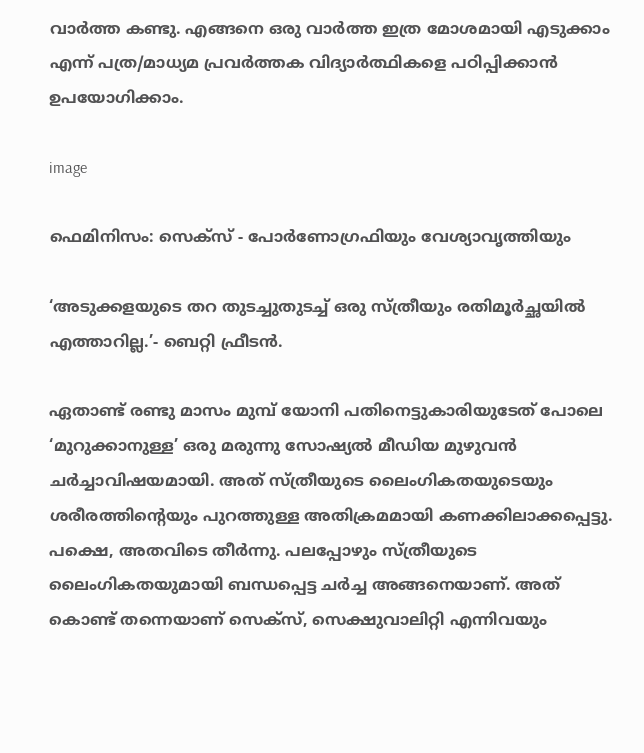വാര്‍ത്ത കണ്ടു. എങ്ങനെ ഒരു വാര്‍ത്ത ഇത്ര മോശമായി എടുക്കാം എന്ന് പത്ര/മാധ്യമ പ്രവര്‍ത്തക വിദ്യാര്‍ത്ഥികളെ പഠിപ്പിക്കാന്‍ ഉപയോഗിക്കാം.

image

ഫെമിനിസം: സെക്സ് - പോര്‍ണോഗ്രഫിയും വേശ്യാവൃത്തിയും

‘അടുക്കളയുടെ തറ തുടച്ചുതുടച്ച് ഒരു സ്ത്രീയും രതിമൂര്‍ച്ഛയില്‍ എത്താറില്ല.’- ബെറ്റി ഫ്രീടന്‍.

ഏതാണ്ട് രണ്ടു മാസം മുമ്പ് യോനി പതിനെട്ടുകാരിയുടേത് പോലെ ‘മുറുക്കാനുള്ള’ ഒരു മരുന്നു സോഷ്യല്‍ മീഡിയ മുഴുവന്‍ ചര്‍ച്ചാവിഷയമായി. അത് സ്ത്രീയുടെ ലൈംഗികതയുടെയും ശരീരത്തിന്റെയും പുറത്തുള്ള അതിക്രമമായി കണക്കിലാക്കപ്പെട്ടു. പക്ഷെ, അതവിടെ തീര്‍ന്നു. പലപ്പോഴും സ്ത്രീയുടെ ലൈംഗികതയുമായി ബന്ധപ്പെട്ട ചര്‍ച്ച അങ്ങനെയാണ്. അത് കൊണ്ട് തന്നെയാണ് സെക്സ്, സെക്ഷുവാലിറ്റി എന്നിവയും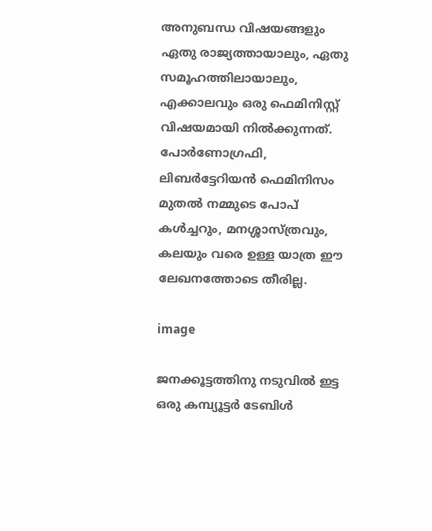അനുബന്ധ വിഷയങ്ങളും ഏതു രാജ്യത്തായാലും, ഏതു സമൂഹത്തിലായാലും, എക്കാലവും ഒരു ഫെമിനിസ്റ്റ്‌ വിഷയമായി നില്‍ക്കുന്നത്. പോര്‍ണോഗ്രഫി, ലിബര്‍ട്ടേറിയന്‍ ഫെമിനിസം മുതല്‍ നമ്മുടെ പോപ്‌ കള്‍ച്ചറും, മനശ്ശാസ്ത്രവും, കലയും വരെ ഉള്ള യാത്ര ഈ ലേഖനത്തോടെ തീരില്ല.

image

ജനക്കൂട്ടത്തിനു നടുവില്‍ ഇട്ട ഒരു കമ്പ്യൂട്ടര്‍ ടേബിള്‍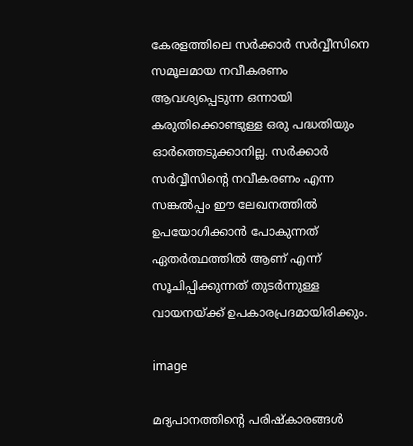കേരളത്തിലെ സര്‍ക്കാര്‍ സര്‍വ്വീസിനെ സമൂലമായ നവീകരണം ആവശ്യപ്പെടുന്ന ഒന്നായി കരുതിക്കൊണ്ടുള്ള ഒരു പദ്ധതിയും ഓര്‍ത്തെടുക്കാനില്ല. സര്‍ക്കാര്‍ സര്‍വ്വീസിന്റെ നവീകരണം എന്ന സങ്കല്‍പ്പം ഈ ലേഖനത്തില്‍ ഉപയോഗിക്കാന്‍ പോകുന്നത് ഏതര്‍ത്ഥത്തില്‍ ആണ് എന്ന് സൂചിപ്പിക്കുന്നത് തുടര്‍ന്നുള്ള വായനയ്ക്ക് ഉപകാരപ്രദമായിരിക്കും.

image

മദ്യപാനത്തിന്റെ പരിഷ്‌കാരങ്ങള്‍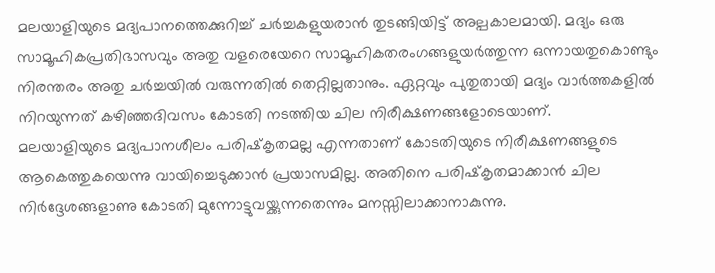മലയാളിയുടെ മദ്യപാനത്തെക്കുറിച്ച് ചര്‍ച്ചകളുയരാന്‍ തുടങ്ങിയിട്ട് അല്പകാലമായി. മദ്യം ഒരു സാമൂഹികപ്രതിഭാസവും അതു വളരെയേറെ സാമൂഹികതരംഗങ്ങളുയര്‍ത്തുന്ന ഒന്നായതുകൊണ്ടും നിരന്തരം അതു ചര്‍ച്ചയില്‍ വരുന്നതില്‍ തെറ്റില്ലതാനും. ഏറ്റവും പുതുതായി മദ്യം വാര്‍ത്തകളില്‍ നിറയുന്നത് കഴിഞ്ഞദിവസം കോടതി നടത്തിയ ചില നിരീക്ഷണങ്ങളോടെയാണ്.
മലയാളിയുടെ മദ്യപാനശീലം പരിഷ്‌കൃതമല്ല എന്നതാണ് കോടതിയുടെ നിരീക്ഷണങ്ങളുടെ ആകെത്തുകയെന്നു വായിച്ചെടുക്കാന്‍ പ്രയാസമില്ല. അതിനെ പരിഷ്‌കൃതമാക്കാന്‍ ചില നിര്‍ദ്ദേശങ്ങളാണു കോടതി മുന്നോട്ടുവയ്ക്കുന്നതെന്നും മനസ്സിലാക്കാനാകുന്നു.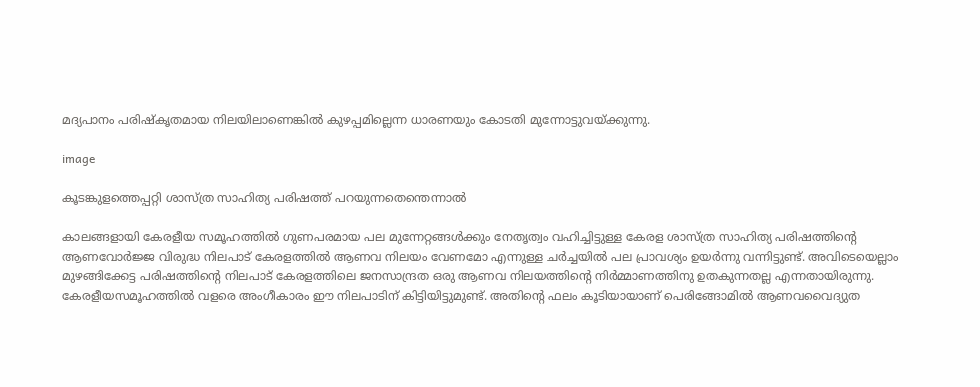മദ്യപാനം പരിഷ്‌കൃതമായ നിലയിലാണെങ്കില്‍ കുഴപ്പമില്ലെന്ന ധാരണയും കോടതി മുന്നോട്ടുവയ്ക്കുന്നു.

image

കൂടങ്കുളത്തെപ്പറ്റി ശാസ്ത്ര സാഹിത്യ പരിഷത്ത് പറയുന്നതെന്തെന്നാല്‍

കാലങ്ങളായി കേരളീയ സമൂഹത്തില്‍ ഗുണപരമായ പല മുന്നേറ്റങ്ങള്‍ക്കും നേതൃത്വം വഹിച്ചിട്ടുള്ള കേരള ശാസ്ത്ര സാഹിത്യ പരിഷത്തിന്റെ ആണവോര്‍ജ്ജ വിരുദ്ധ നിലപാട് കേരളത്തില്‍ ആണവ നിലയം വേണമോ എന്നുള്ള ചര്‍ച്ചയില്‍ പല പ്രാവശ്യം ഉയര്‍ന്നു വന്നിട്ടുണ്ട്. അവിടെയെല്ലാം മുഴങ്ങിക്കേട്ട പരിഷത്തിന്റെ നിലപാട് കേരളത്തിലെ ജനസാന്ദ്രത ഒരു ആണവ നിലയത്തിന്റെ നിര്‍മ്മാണത്തിനു ഉതകുന്നതല്ല എന്നതായിരുന്നു. കേരളീയസമൂഹത്തില്‍ വളരെ അംഗീകാരം ഈ നിലപാടിന് കിട്ടിയിട്ടുമുണ്ട്. അതിന്റെ ഫലം കൂടിയായാണ് പെരിങ്ങോമില്‍ ആണവവൈദ്യുത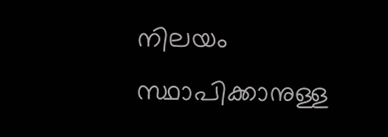നിലയം സ്ഥാപിക്കാനുള്ള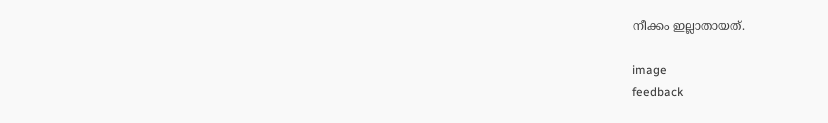നീക്കം ഇല്ലാതായത്.

image
feedback